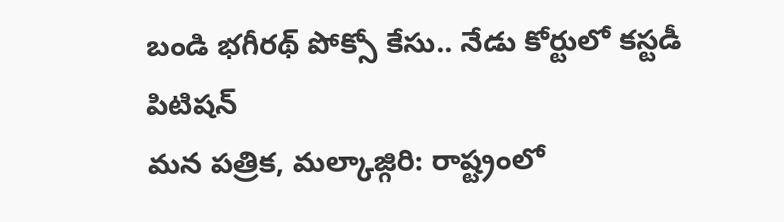బండి భగీరథ్ పోక్సో కేసు.. నేడు కోర్టులో కస్టడీ పిటిషన్
మన పత్రిక, మల్కాజ్గిరి: రాష్ట్రంలో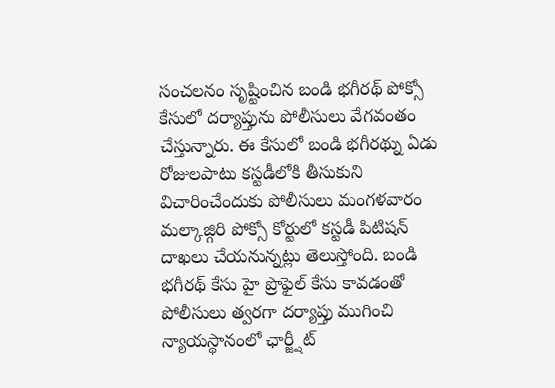సంచలనం సృష్టించిన బండి భగీరథ్ పోక్సో కేసులో దర్యాప్తును పోలీసులు వేగవంతం చేస్తున్నారు. ఈ కేసులో బండి భగీరథ్ను ఏడు రోజులపాటు కస్టడీలోకి తీసుకుని విచారించేందుకు పోలీసులు మంగళవారం మల్కాజ్గిరి పోక్సో కోర్టులో కస్టడీ పిటిషన్ దాఖలు చేయనున్నట్లు తెలుస్తోంది. బండి భగీరథ్ కేసు హై ప్రొఫైల్ కేసు కావడంతో పోలీసులు త్వరగా దర్యాప్తు ముగించి న్యాయస్థానంలో ఛార్జ్షీట్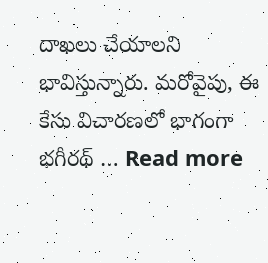దాఖలు చేయాలని భావిస్తున్నారు. మరోవైపు, ఈ కేసు విచారణలో భాగంగా భగీరథ్ … Read more